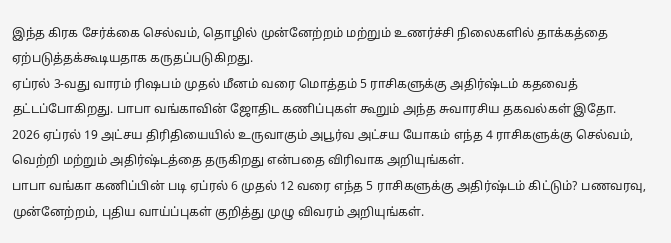இந்த கிரக சேர்க்கை செல்வம், தொழில் முன்னேற்றம் மற்றும் உணர்ச்சி நிலைகளில் தாக்கத்தை ஏற்படுத்தக்கூடியதாக கருதப்படுகிறது.
ஏப்ரல் 3-வது வாரம் ரிஷபம் முதல் மீனம் வரை மொத்தம் 5 ராசிகளுக்கு அதிர்ஷ்டம் கதவைத் தட்டப்போகிறது. பாபா வங்காவின் ஜோதிட கணிப்புகள் கூறும் அந்த சுவாரசிய தகவல்கள் இதோ.
2026 ஏப்ரல் 19 அட்சய திரிதியையில் உருவாகும் அபூர்வ அட்சய யோகம் எந்த 4 ராசிகளுக்கு செல்வம், வெற்றி மற்றும் அதிர்ஷ்டத்தை தருகிறது என்பதை விரிவாக அறியுங்கள்.
பாபா வங்கா கணிப்பின் படி ஏப்ரல் 6 முதல் 12 வரை எந்த 5 ராசிகளுக்கு அதிர்ஷ்டம் கிட்டும்? பணவரவு, முன்னேற்றம், புதிய வாய்ப்புகள் குறித்து முழு விவரம் அறியுங்கள்.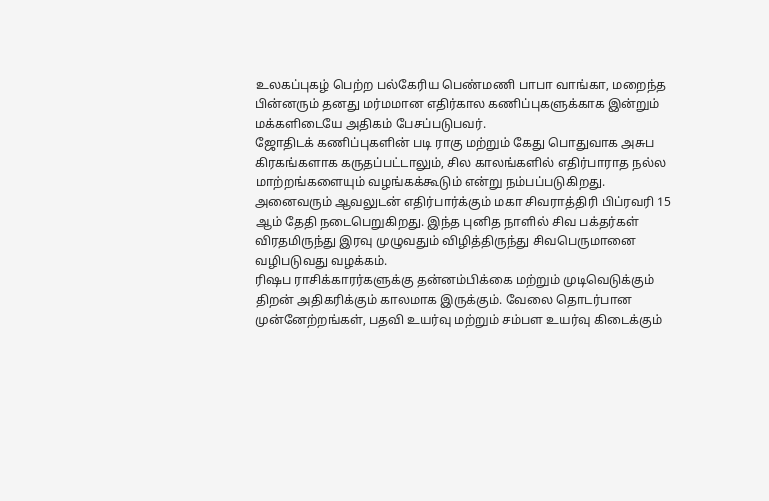உலகப்புகழ் பெற்ற பல்கேரிய பெண்மணி பாபா வாங்கா, மறைந்த பின்னரும் தனது மர்மமான எதிர்கால கணிப்புகளுக்காக இன்றும் மக்களிடையே அதிகம் பேசப்படுபவர்.
ஜோதிடக் கணிப்புகளின் படி ராகு மற்றும் கேது பொதுவாக அசுப கிரகங்களாக கருதப்பட்டாலும், சில காலங்களில் எதிர்பாராத நல்ல மாற்றங்களையும் வழங்கக்கூடும் என்று நம்பப்படுகிறது.
அனைவரும் ஆவலுடன் எதிர்பார்க்கும் மகா சிவராத்திரி பிப்ரவரி 15 ஆம் தேதி நடைபெறுகிறது. இந்த புனித நாளில் சிவ பக்தர்கள் விரதமிருந்து இரவு முழுவதும் விழித்திருந்து சிவபெருமானை வழிபடுவது வழக்கம்.
ரிஷப ராசிக்காரர்களுக்கு தன்னம்பிக்கை மற்றும் முடிவெடுக்கும் திறன் அதிகரிக்கும் காலமாக இருக்கும். வேலை தொடர்பான முன்னேற்றங்கள், பதவி உயர்வு மற்றும் சம்பள உயர்வு கிடைக்கும்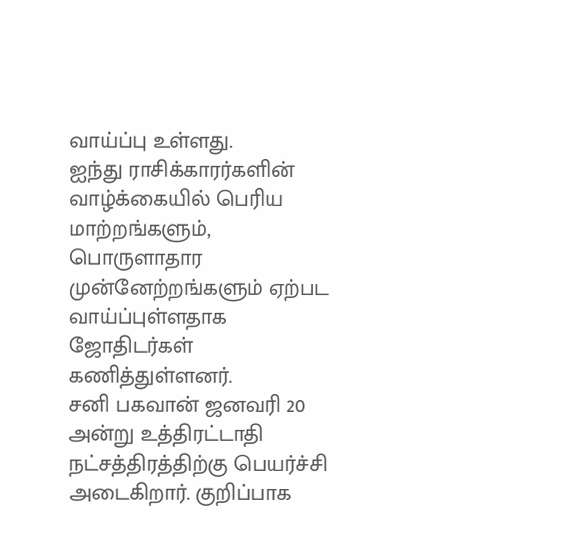வாய்ப்பு உள்ளது.
ஐந்து ராசிக்காரர்களின் வாழ்க்கையில் பெரிய மாற்றங்களும், பொருளாதார முன்னேற்றங்களும் ஏற்பட வாய்ப்புள்ளதாக ஜோதிடர்கள் கணித்துள்ளனர்.
சனி பகவான் ஜனவரி 20 அன்று உத்திரட்டாதி நட்சத்திரத்திற்கு பெயர்ச்சி அடைகிறார். குறிப்பாக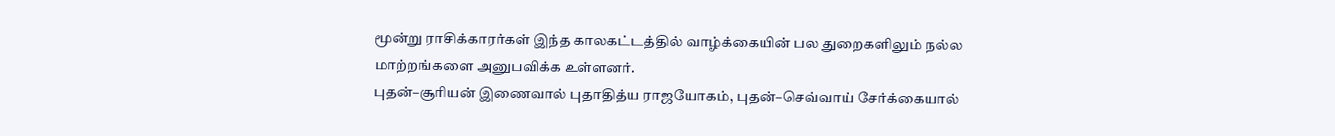மூன்று ராசிக்காரர்கள் இந்த காலகட்டத்தில் வாழ்க்கையின் பல துறைகளிலும் நல்ல மாற்றங்களை அனுபவிக்க உள்ளனர்.
புதன்–சூரியன் இணைவால் புதாதித்ய ராஜயோகம், புதன்–செவ்வாய் சேர்க்கையால்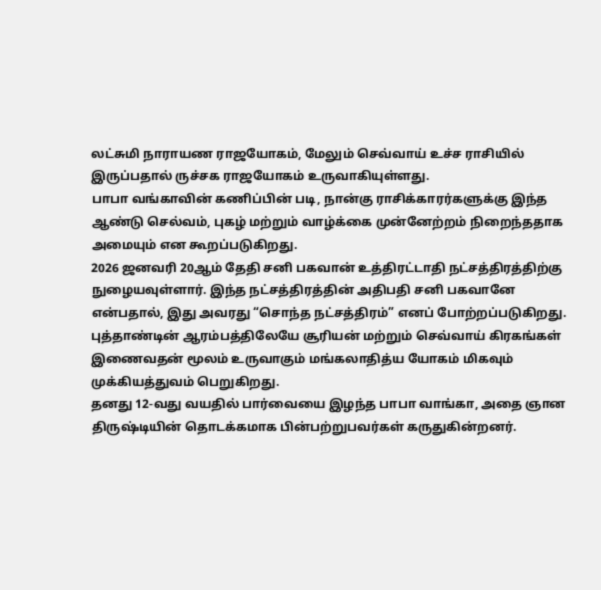லட்சுமி நாராயண ராஜயோகம், மேலும் செவ்வாய் உச்ச ராசியில் இருப்பதால் ருச்சக ராஜயோகம் உருவாகியுள்ளது.
பாபா வங்காவின் கணிப்பின் படி, நான்கு ராசிக்காரர்களுக்கு இந்த ஆண்டு செல்வம், புகழ் மற்றும் வாழ்க்கை முன்னேற்றம் நிறைந்ததாக அமையும் என கூறப்படுகிறது.
2026 ஜனவரி 20ஆம் தேதி சனி பகவான் உத்திரட்டாதி நட்சத்திரத்திற்கு நுழையவுள்ளார். இந்த நட்சத்திரத்தின் அதிபதி சனி பகவானே என்பதால், இது அவரது “சொந்த நட்சத்திரம்” எனப் போற்றப்படுகிறது.
புத்தாண்டின் ஆரம்பத்திலேயே சூரியன் மற்றும் செவ்வாய் கிரகங்கள் இணைவதன் மூலம் உருவாகும் மங்கலாதித்ய யோகம் மிகவும் முக்கியத்துவம் பெறுகிறது.
தனது 12-வது வயதில் பார்வையை இழந்த பாபா வாங்கா, அதை ஞான திருஷ்டியின் தொடக்கமாக பின்பற்றுபவர்கள் கருதுகின்றனர்.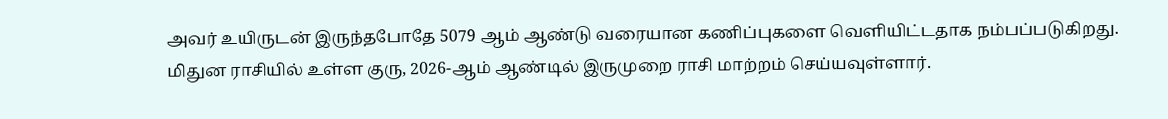அவர் உயிருடன் இருந்தபோதே 5079 ஆம் ஆண்டு வரையான கணிப்புகளை வெளியிட்டதாக நம்பப்படுகிறது.
மிதுன ராசியில் உள்ள குரு, 2026-ஆம் ஆண்டில் இருமுறை ராசி மாற்றம் செய்யவுள்ளார்.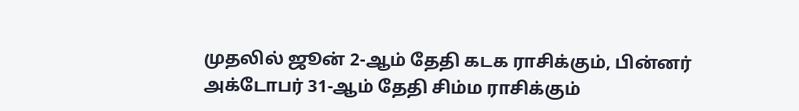முதலில் ஜூன் 2-ஆம் தேதி கடக ராசிக்கும், பின்னர் அக்டோபர் 31-ஆம் தேதி சிம்ம ராசிக்கும்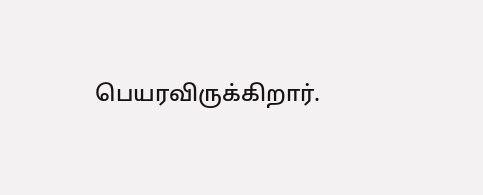பெயரவிருக்கிறார்.